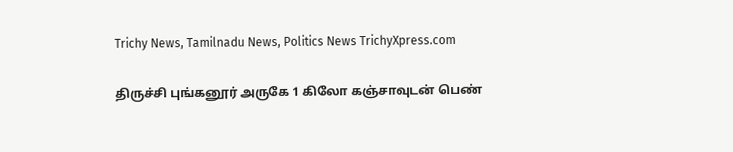Trichy News, Tamilnadu News, Politics News TrichyXpress.com

திருச்சி புங்கனூர் அருகே 1 கிலோ கஞ்சாவுடன் பெண்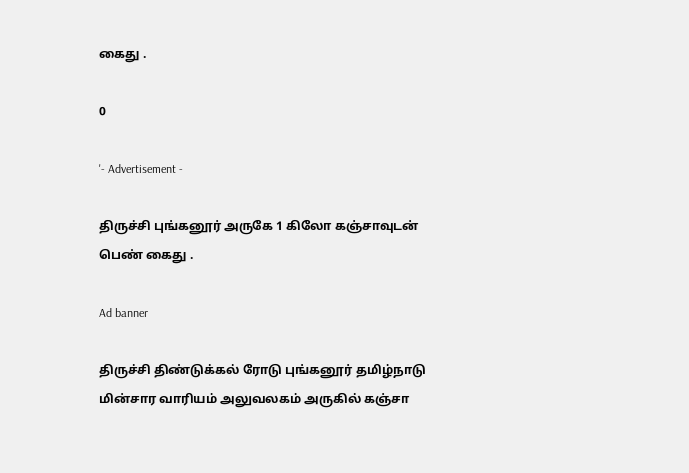கைது .

0

'- Advertisement -

திருச்சி புங்கனூர் அருகே 1 கிலோ கஞ்சாவுடன் பெண் கைது .

Ad banner

திருச்சி திண்டுக்கல் ரோடு புங்கனூர் தமிழ்நாடு மின்சார வாரியம் அலுவலகம் அருகில் கஞ்சா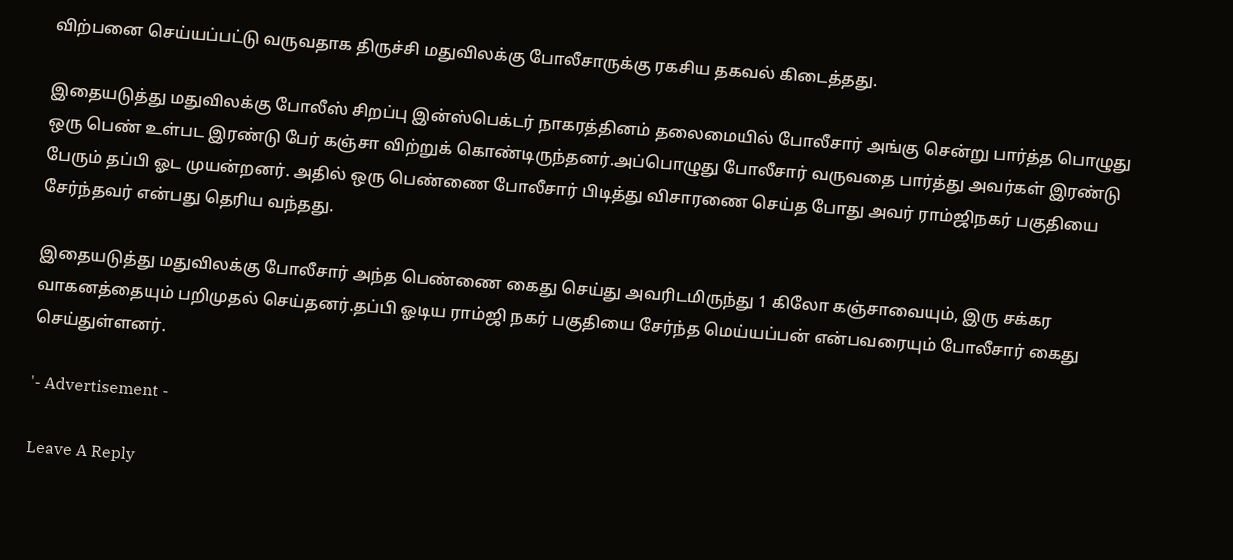விற்பனை செய்யப்பட்டு வருவதாக திருச்சி மதுவிலக்கு போலீசாருக்கு ரகசிய தகவல் கிடைத்தது.

இதையடுத்து மதுவிலக்கு போலீஸ் சிறப்பு இன்ஸ்பெக்டர் நாகரத்தினம் தலைமையில் போலீசார் அங்கு சென்று பார்த்த பொழுது ஒரு பெண் உள்பட இரண்டு பேர் கஞ்சா விற்றுக் கொண்டிருந்தனர்.அப்பொழுது போலீசார் வருவதை பார்த்து அவர்கள் இரண்டு பேரும் தப்பி ஓட முயன்றனர். அதில் ஒரு பெண்ணை போலீசார் பிடித்து விசாரணை செய்த போது அவர் ராம்ஜிநகர் பகுதியை சேர்ந்தவர் என்பது தெரிய வந்தது.

இதையடுத்து மதுவிலக்கு போலீசார் அந்த பெண்ணை கைது செய்து அவரிடமிருந்து 1 கிலோ கஞ்சாவையும், இரு சக்கர வாகனத்தையும் பறிமுதல் செய்தனர்.தப்பி ஓடிய ராம்ஜி நகர் பகுதியை சேர்ந்த மெய்யப்பன் என்பவரையும் போலீசார் கைது செய்துள்ளனர்.

'- Advertisement -

Leave A Reply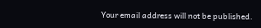Your email address will not be published.